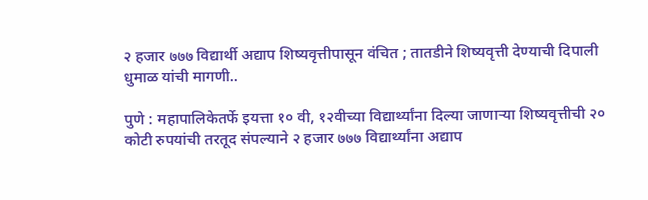२ हजार ७७७ विद्यार्थी अद्याप शिष्यवृत्तीपासून वंचित ; तातडीने शिष्यवृत्ती देण्याची दिपाली धुमाळ यांची मागणी..

पुणे : महापालिकेतर्फे इयत्ता १० वी, १२वीच्या विद्यार्थ्यांना दिल्या जाणाऱ्या शिष्यवृत्तीची २० कोटी रुपयांची तरतूद संपल्याने २ हजार ७७७ विद्यार्थ्यांना अद्याप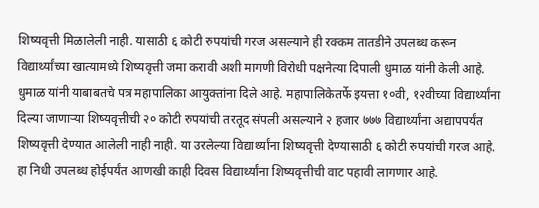शिष्यवृत्ती मिळालेली नाही. यासाठी ६ कोटी रुपयांची गरज असल्याने ही रक्कम तातडीने उपलब्ध करून विद्यार्थ्यांच्या खात्यामध्ये शिष्यवृत्ती जमा करावी अशी मागणी विरोधी पक्षनेत्या दिपाली धुमाळ यांनी केली आहे.
धुमाळ यांनी याबाबतचे पत्र महापालिका आयुक्तांना दिले आहे. महापालिकेतर्फे इयत्ता १०वी, १२वीच्या विद्यार्थ्यांना दिल्या जाणाऱ्या शिष्यवृत्तीची २० कोटी रुपयांची तरतूद संपली असल्याने २ हजार ७७७ विद्यार्थ्यांना अद्यापपर्यंत शिष्यवृत्ती देण्यात आलेली नाही नाही. या उरलेल्या विद्यार्थ्यांना शिष्यवृत्ती देण्यासाठी ६ कोटी रुपयांची गरज आहे. हा निधी उपलब्ध होईपर्यंत आणखी काही दिवस विद्यार्थ्यांना शिष्यवृत्तीची वाट पहावी लागणार आहे.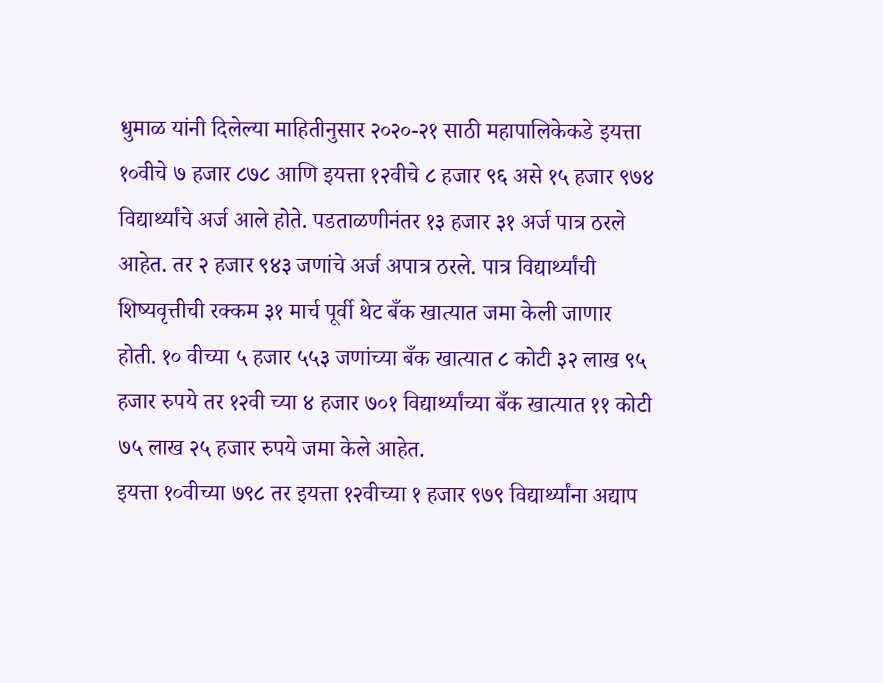धुमाळ यांनी दिलेल्या माहितीनुसार २०२०-२१ साठी महापालिकेकडे इयत्ता १०वीचे ७ हजार ८७८ आणि इयत्ता १२वीचे ८ हजार ९६ असे १५ हजार ९७४ विद्यार्थ्यांचे अर्ज आले होते. पडताळणीनंतर १३ हजार ३१ अर्ज पात्र ठरले आहेत. तर २ हजार ९४३ जणांचे अर्ज अपात्र ठरले. पात्र विद्यार्थ्यांची शिष्यवृत्तीची रक्कम ३१ मार्च पूर्वी थेट बँक खात्यात जमा केली जाणार होती. १० वीच्या ५ हजार ५५३ जणांच्या बँक खात्यात ८ कोटी ३२ लाख ९५ हजार रुपये तर १२वी च्या ४ हजार ७०१ विद्यार्थ्यांच्या बँक खात्यात ११ कोटी ७५ लाख २५ हजार रुपये जमा केले आहेत.
इयत्ता १०वीच्या ७९८ तर इयत्ता १२वीच्या १ हजार ९७९ विद्यार्थ्यांना अद्याप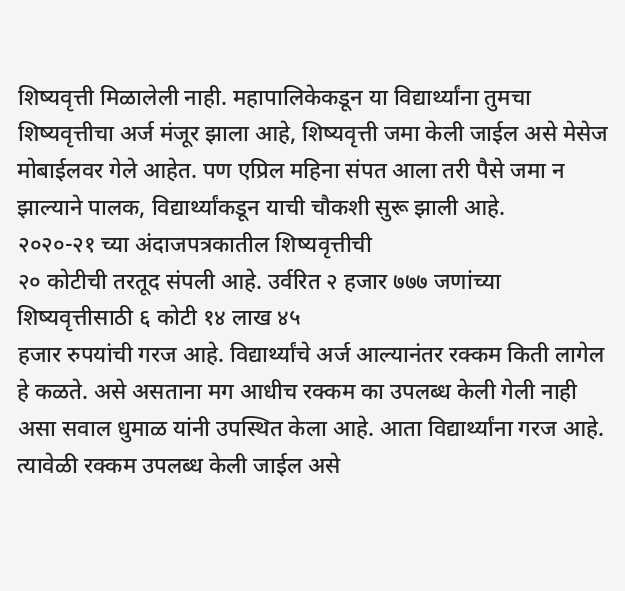शिष्यवृत्ती मिळालेली नाही. महापालिकेकडून या विद्यार्थ्यांना तुमचा शिष्यवृत्तीचा अर्ज मंजूर झाला आहे, शिष्यवृत्ती जमा केली जाईल असे मेसेज मोबाईलवर गेले आहेत. पण एप्रिल महिना संपत आला तरी पैसे जमा न झाल्याने पालक, विद्यार्थ्यांकडून याची चौकशी सुरू झाली आहे.
२०२०-२१ च्या अंदाजपत्रकातील शिष्यवृत्तीची
२० कोटीची तरतूद संपली आहे. उर्वरित २ हजार ७७७ जणांच्या शिष्यवृत्तीसाठी ६ कोटी १४ लाख ४५
हजार रुपयांची गरज आहे. विद्यार्थ्यांचे अर्ज आल्यानंतर रक्कम किती लागेल हे कळते. असे असताना मग आधीच रक्कम का उपलब्ध केली गेली नाही असा सवाल धुमाळ यांनी उपस्थित केला आहे. आता विद्यार्थ्यांना गरज आहे. त्यावेळी रक्कम उपलब्ध केली जाईल असे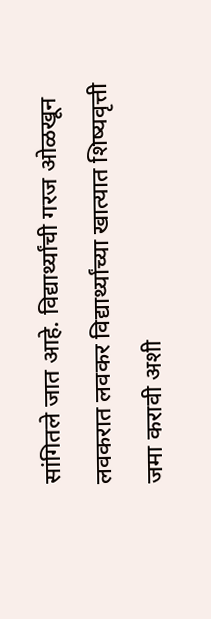सांगितले जात आहे. विद्यार्थ्यांची गरज ओळखून लवकरात लवकर विद्यार्थ्यांच्या खात्यात शिष्यवृत्ती जमा करावी अशी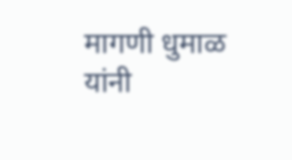मागणी धुमाळ यांनी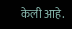केली आहे.